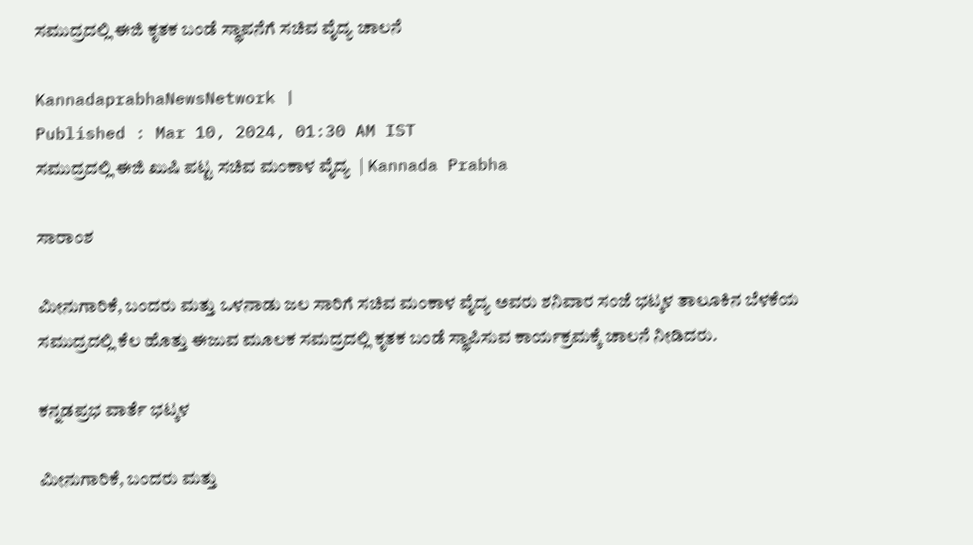ಸಮುದ್ರದಲ್ಲಿ ಈಜಿ ಕೃತಕ ಬಂಡೆ ಸ್ಥಾಪನೆಗೆ ಸಚಿವ ವೈದ್ಯ ಚಾಲನೆ

KannadaprabhaNewsNetwork |
Published : Mar 10, 2024, 01:30 AM IST
ಸಮುದ್ರದಲ್ಲಿ ಈಜಿ ಖುಷಿ ಪಟ್ಟ ಸಚಿವ ಮಂಕಾಳ ವೈದ್ಯ  | Kannada Prabha

ಸಾರಾಂಶ

ಮೀನುಗಾರಿಕೆ, ಬಂದರು ಮತ್ತು ಒಳನಾಡು ಜಲ ಸಾರಿಗೆ ಸಚಿವ ಮಂಕಾಳ ವೈದ್ಯ ಅವರು ಶನಿವಾರ ಸಂಜೆ ಭಟ್ಕಳ ತಾಲೂಕಿನ ಬೆಳಕೆಯ ಸಮುದ್ರದಲ್ಲಿ ಕೆಲ ಹೊತ್ತು ಈಜುವ ಮೂಲಕ ಸಮದ್ರದಲ್ಲಿ ಕೃತಕ ಬಂಡೆ ಸ್ಥಾಪಿಸುವ ಕಾರ್ಯಕ್ರಮಕ್ಕೆ ಚಾಲನೆ ನೀಡಿದರು.

ಕನ್ನಡಪ್ರಭ ವಾರ್ತೆ ಭಟ್ಕಳ

ಮೀನುಗಾರಿಕೆ, ಬಂದರು ಮತ್ತು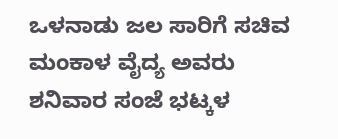ಒಳನಾಡು ಜಲ ಸಾರಿಗೆ ಸಚಿವ ಮಂಕಾಳ ವೈದ್ಯ ಅವರು ಶನಿವಾರ ಸಂಜೆ ಭಟ್ಕಳ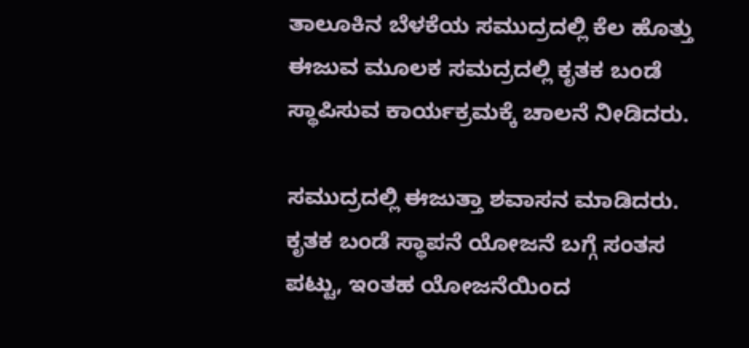ತಾಲೂಕಿನ ಬೆಳಕೆಯ ಸಮುದ್ರದಲ್ಲಿ ಕೆಲ ಹೊತ್ತು ಈಜುವ ಮೂಲಕ ಸಮದ್ರದಲ್ಲಿ ಕೃತಕ ಬಂಡೆ ಸ್ಥಾಪಿಸುವ ಕಾರ್ಯಕ್ರಮಕ್ಕೆ ಚಾಲನೆ ನೀಡಿದರು.

ಸಮುದ್ರದಲ್ಲಿ ಈಜುತ್ತಾ ಶವಾಸನ ಮಾಡಿದರು. ಕೃತಕ ಬಂಡೆ ಸ್ಥಾಪನೆ ಯೋಜನೆ ಬಗ್ಗೆ ಸಂತಸ ಪಟ್ಟು, ಇಂತಹ ಯೋಜನೆಯಿಂದ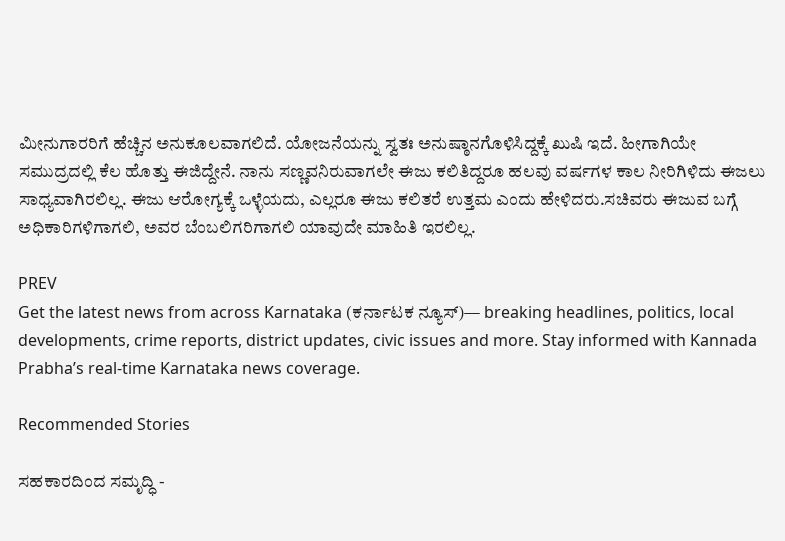ಮೀನುಗಾರರಿಗೆ ಹೆಚ್ಚಿನ ಅನುಕೂಲವಾಗಲಿದೆ. ಯೋಜನೆಯನ್ನು ಸ್ವತಃ ಅನುಷ್ಠಾನಗೊಳಿಸಿದ್ದಕ್ಕೆ ಖುಷಿ ಇದೆ. ಹೀಗಾಗಿಯೇ ಸಮುದ್ರದಲ್ಲಿ ಕೆಲ ಹೊತ್ತು ಈಜಿದ್ದೇನೆ. ನಾನು ಸಣ್ಣವನಿರುವಾಗಲೇ ಈಜು ಕಲಿತಿದ್ದರೂ ಹಲವು ವರ್ಷಗಳ ಕಾಲ ನೀರಿಗಿಳಿದು ಈಜಲು ಸಾಧ್ಯವಾಗಿರಲಿಲ್ಲ. ಈಜು ಆರೋಗ್ಯಕ್ಕೆ ಒಳ್ಳೆಯದು, ಎಲ್ಲರೂ ಈಜು ಕಲಿತರೆ ಉತ್ತಮ ಎಂದು ಹೇಳಿದರು.ಸಚಿವರು ಈಜುವ ಬಗ್ಗೆ ಅಧಿಕಾರಿಗಳಿಗಾಗಲಿ, ಅವರ ಬೆಂಬಲಿಗರಿಗಾಗಲಿ ಯಾವುದೇ ಮಾಹಿತಿ ಇರಲಿಲ್ಲ.

PREV
Get the latest news from across Karnataka (ಕರ್ನಾಟಕ ನ್ಯೂಸ್)— breaking headlines, politics, local developments, crime reports, district updates, civic issues and more. Stay informed with Kannada Prabha’s real‑time Karnataka news coverage.

Recommended Stories

ಸಹಕಾರದಿಂದ ಸಮೃದ್ಧಿ -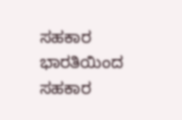ಸಹಕಾರ ಭಾರತಿಯಿಂದ ಸಹಕಾರ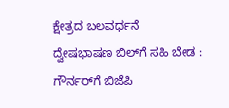ಕ್ಷೇತ್ರದ ಬಲವರ್ಧನೆ
ದ್ವೇಷಭಾಷಣ ಬಿಲ್‌ಗೆ ಸಹಿ ಬೇಡ : ಗೌರ್ನರ್‌ಗೆ ಬಿಜೆಪಿ